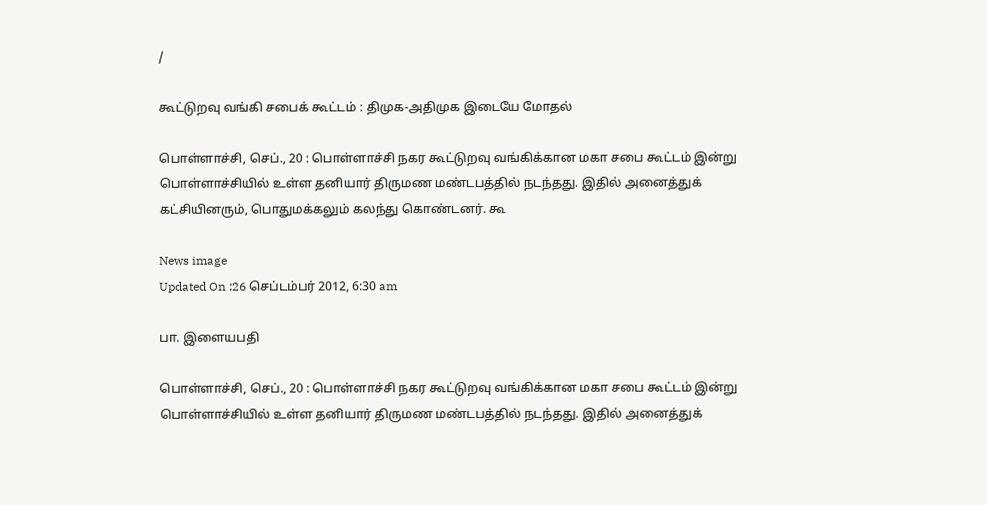/

கூட்டுறவு வங்கி சபைக் கூட்டம் : திமுக-அதிமுக இடையே மோதல்

பொள்ளாச்சி, செப்., 20 : பொள்ளாச்சி நகர கூட்டுறவு வங்கிக்கான மகா சபை கூட்டம் இன்று பொள்ளாச்சியில் உள்ள தனியார் திருமண மண்டபத்தில் நடந்தது. இதில் அனைத்துக் கட்சியினரும், பொதுமக்கலும் கலந்து கொண்டனர். கூ

News image
Updated On :26 செப்டம்பர் 2012, 6:30 am

பா. இளையபதி

பொள்ளாச்சி, செப்., 20 : பொள்ளாச்சி நகர கூட்டுறவு வங்கிக்கான மகா சபை கூட்டம் இன்று பொள்ளாச்சியில் உள்ள தனியார் திருமண மண்டபத்தில் நடந்தது. இதில் அனைத்துக்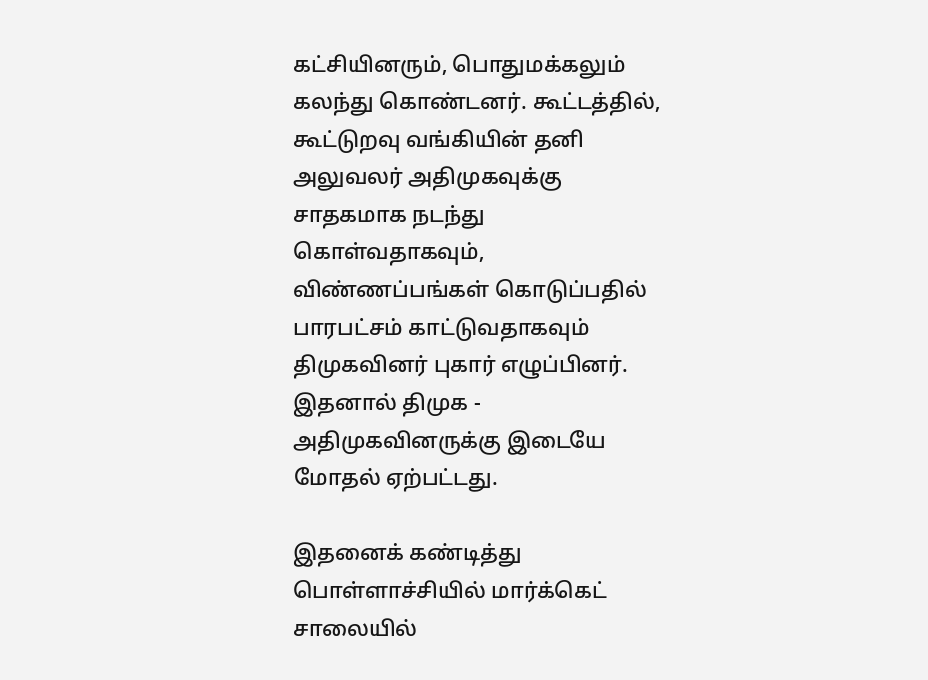கட்சியினரும், பொதுமக்கலும் கலந்து கொண்டனர். கூட்டத்தில்,  கூட்டுறவு வங்கியின் தனி அலுவலர் அதிமுகவுக்கு சாதகமாக நடந்து கொள்வதாகவும், விண்ணப்பங்கள் கொடுப்பதில் பாரபட்சம் காட்டுவதாகவும் திமுகவினர் புகார் எழுப்பினர். இதனால் திமுக - அதிமுகவினருக்கு இடையே  மோதல் ஏற்பட்டது.

இதனைக் கண்டித்து பொள்ளாச்சியில் மார்க்கெட் சாலையில்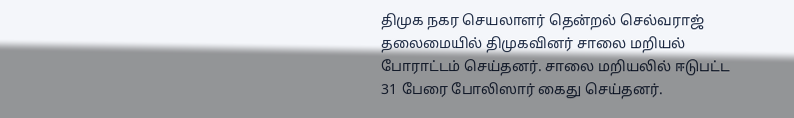திமுக நகர செயலாளர் தென்றல் செல்வராஜ் தலைமையில் திமுகவினர் சாலை மறியல் போராட்டம் செய்தனர். சாலை மறியலில் ஈடுபட்ட 31 பேரை போலிஸார் கைது செய்தனர்.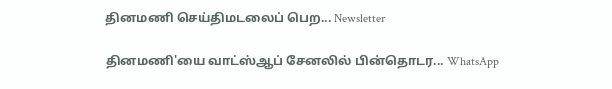தினமணி செய்திமடலைப் பெற... Newsletter

தினமணி'யை வாட்ஸ்ஆப் சேனலில் பின்தொடர... WhatsApp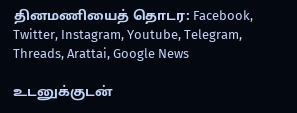தினமணியைத் தொடர: Facebook, Twitter, Instagram, Youtube, Telegram, Threads, Arattai, Google News

உடனுக்குடன்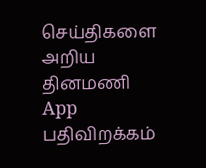செய்திகளை அறிய தினமணி App பதிவிறக்கம்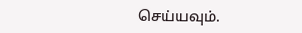செய்யவும்.